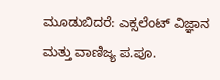ಮೂಡುಬಿದರೆ: ಎಕ್ಸಲೆಂಟ್ ವಿಜ್ಞಾನ ಮತ್ತು ವಾಣಿಜ್ಯ ಪ.ಪೂ.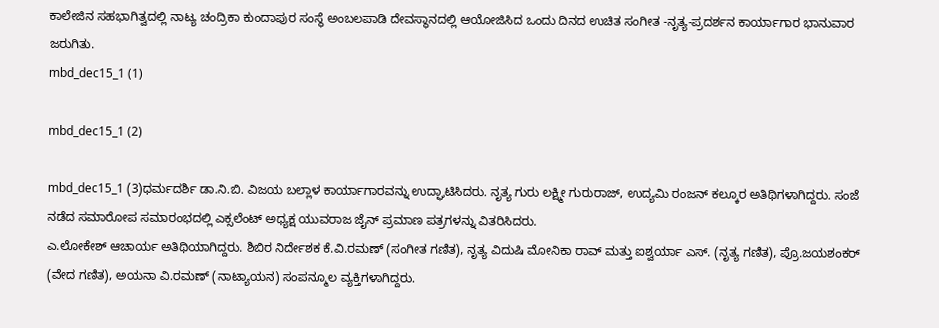ಕಾಲೇಜಿನ ಸಹಭಾಗಿತ್ವದಲ್ಲಿ ನಾಟ್ಯ ಚಂದ್ರಿಕಾ ಕುಂದಾಪುರ ಸಂಸ್ಥೆ ಅಂಬಲಪಾಡಿ ದೇವಸ್ಥಾನದಲ್ಲಿ ಆಯೋಜಿಸಿದ ಒಂದು ದಿನದ ಉಚಿತ ಸಂಗೀತ -ನೃತ್ಯ-ಪ್ರದರ್ಶನ ಕಾರ್ಯಾಗಾರ ಭಾನುವಾರ ಜರುಗಿತು.
mbd_dec15_1 (1)

mbd_dec15_1 (2)

mbd_dec15_1 (3)ಧರ್ಮದರ್ಶಿ ಡಾ.ನಿ.ಬಿ. ವಿಜಯ ಬಲ್ಲಾಳ ಕಾರ್ಯಾಗಾರವನ್ನು ಉದ್ಘಾಟಿಸಿದರು. ನೃತ್ಯ ಗುರು ಲಕ್ಷ್ಮೀ ಗುರುರಾಜ್, ಉದ್ಯಮಿ ರಂಜನ್ ಕಲ್ಕೂರ ಅತಿಥಿಗಳಾಗಿದ್ದರು. ಸಂಜೆ ನಡೆದ ಸಮಾರೋಪ ಸಮಾರಂಭದಲ್ಲಿ ಎಕ್ಸಲೆಂಟ್ ಅಧ್ಯಕ್ಷ ಯುವರಾಜ ಜೈನ್ ಪ್ರಮಾಣ ಪತ್ರಗಳನ್ನು ವಿತರಿಸಿದರು.
ಎ.ಲೋಕೇಶ್ ಆಚಾರ್ಯ ಅತಿಥಿಯಾಗಿದ್ದರು. ಶಿಬಿರ ನಿರ್ದೇಶಕ ಕೆ.ವಿ.ರಮಣ್ (ಸಂಗೀತ ಗಣಿತ), ನೃತ್ಯ ವಿದುಷಿ ಮೋನಿಕಾ ರಾವ್ ಮತ್ತು ಐಶ್ವರ್ಯಾ ಎಸ್. (ನೃತ್ಯ ಗಣಿತ), ಪ್ರೊ.ಜಯಶಂಕರ್ (ವೇದ ಗಣಿತ), ಅಯನಾ ವಿ.ರಮಣ್ (ನಾಟ್ಯಾಯನ) ಸಂಪನ್ಮೂಲ ವ್ಯಕ್ತಿಗಳಾಗಿದ್ದರು.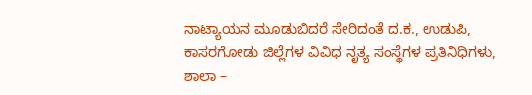ನಾಟ್ಯಾಯನ ಮೂಡುಬಿದರೆ ಸೇರಿದಂತೆ ದ.ಕ., ಉಡುಪಿ, ಕಾಸರಗೋಡು ಜಿಲ್ಲೆಗಳ ವಿವಿಧ ನೃತ್ಯ ಸಂಸ್ಥೆಗಳ ಪ್ರತಿನಿಧಿಗಳು, ಶಾಲಾ –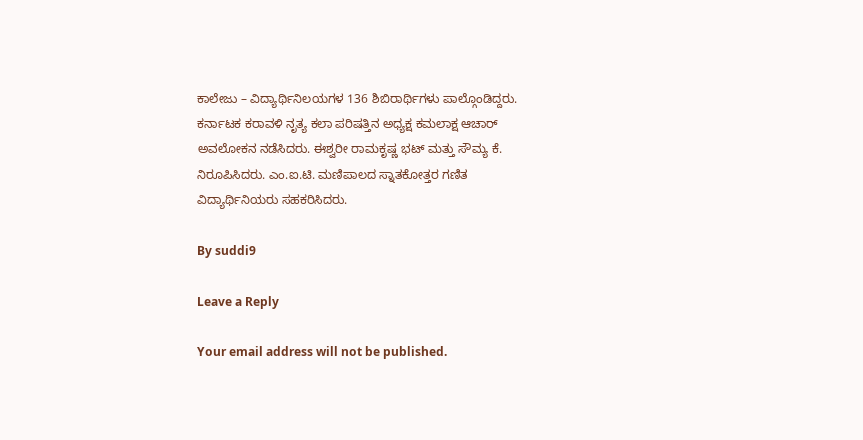ಕಾಲೇಜು – ವಿದ್ಯಾರ್ಥಿನಿಲಯಗಳ 136 ಶಿಬಿರಾರ್ಥಿಗಳು ಪಾಲ್ಗೊಂಡಿದ್ದರು.
ಕರ್ನಾಟಕ ಕರಾವಳಿ ನೃತ್ಯ ಕಲಾ ಪರಿಷತ್ತಿನ ಅಧ್ಯಕ್ಷ ಕಮಲಾಕ್ಷ ಆಚಾರ್ ಅವಲೋಕನ ನಡೆಸಿದರು. ಈಶ್ವರೀ ರಾಮಕೃಷ್ಣ ಭಟ್ ಮತ್ತು ಸೌಮ್ಯ ಕೆ. ನಿರೂಪಿಸಿದರು. ಎಂ.ಐ.ಟಿ. ಮಣಿಪಾಲದ ಸ್ನಾತಕೋತ್ತರ ಗಣಿತ ವಿದ್ಯಾರ್ಥಿನಿಯರು ಸಹಕರಿಸಿದರು.

By suddi9

Leave a Reply

Your email address will not be published.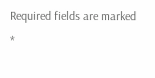Required fields are marked *